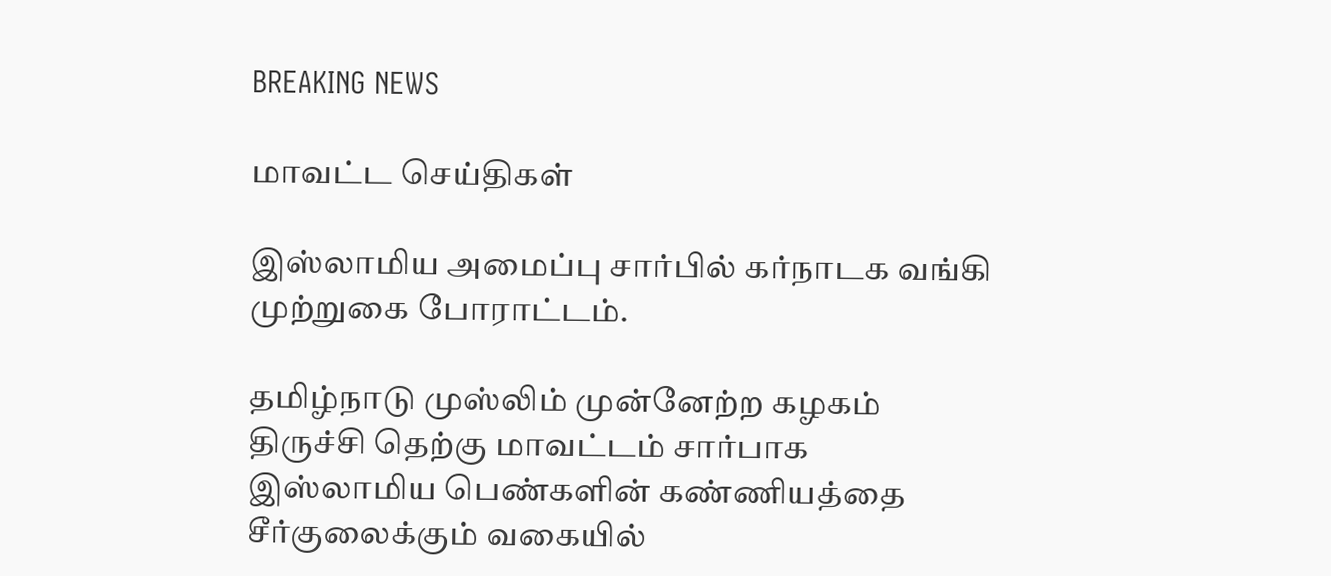BREAKING NEWS

மாவட்ட செய்திகள்

இஸ்லாமிய அமைப்பு சார்பில் கர்நாடக வங்கி முற்றுகை போராட்டம்.

தமிழ்நாடு முஸ்லிம் முன்னேற்ற கழகம் திருச்சி தெற்கு மாவட்டம் சார்பாக இஸ்லாமிய பெண்களின் கண்ணியத்தை சீர்குலைக்கும் வகையில்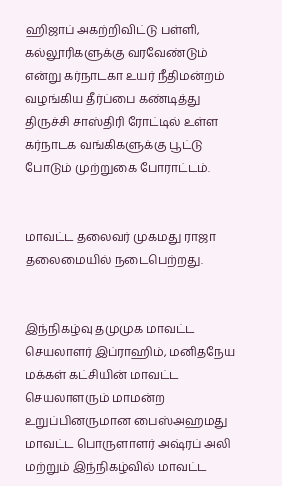ஹிஜாப் அகற்றிவிட்டு பள்ளி, கல்லூரிகளுக்கு வரவேண்டும் என்று கர்நாடகா உயர் நீதிமன்றம் வழங்கிய தீர்ப்பை கண்டித்து திருச்சி சாஸ்திரி ரோட்டில் உள்ள கர்நாடக வங்கிகளுக்கு பூட்டு போடும் முற்றுகை போராட்டம்.


மாவட்ட தலைவர் முகமது ராஜா தலைமையில் நடைபெற்றது.


இந்நிகழ்வு தமுமுக மாவட்ட செயலாளர் இப்ராஹிம், மனிதநேய மக்கள் கட்சியின் மாவட்ட செயலாளரும் மாமன்ற உறுப்பினருமான பைஸ்அஹமது மாவட்ட பொருளாளர் அஷ்ரப் அலி மற்றும் இந்நிகழ்வில் மாவட்ட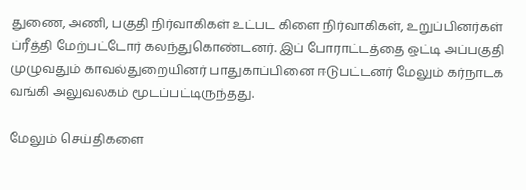துணை, அணி, பகுதி நிர்வாகிகள் உட்பட கிளை நிர்வாகிகள், உறுப்பினர்கள் ப்ரீத்தி மேற்பட்டோர் கலந்துகொண்டனர். இப் போராட்டத்தை ஒட்டி அப்பகுதி முழுவதும் காவல்துறையினர் பாதுகாப்பினை ஈடுபட்டனர் மேலும் கர்நாடக வங்கி அலுவலகம் மூடப்பட்டிருந்தது.

மேலும் செய்திகளை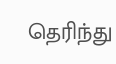தெரிந்து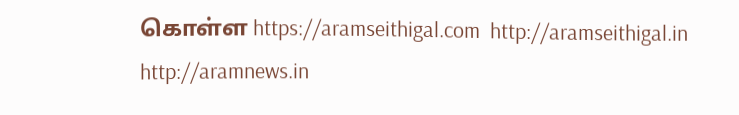கொள்ள https://aramseithigal.com  http://aramseithigal.in  http://aramnews.in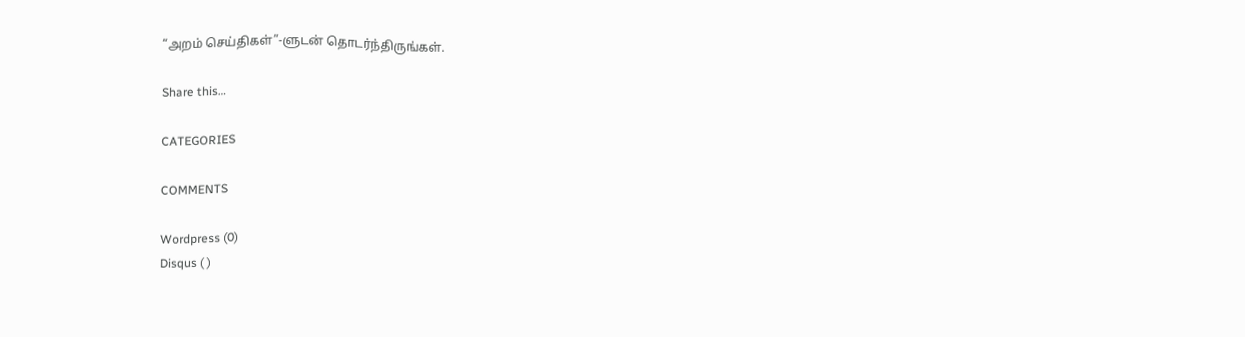“அறம் செய்திகள்”-ளுடன் தொடர்ந்திருங்கள்.

Share this…

CATEGORIES

COMMENTS

Wordpress (0)
Disqus ( )